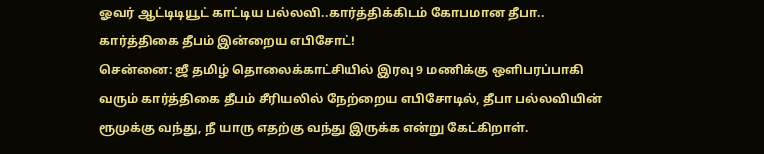ஓவர் ஆட்டிடியூட் காட்டிய பல்லவி..கார்த்திக்கிடம் கோபமான தீபா.. கார்த்திகை தீபம் இன்றைய எபிசோட்!
சென்னை: ஜீ தமிழ் தொலைக்காட்சியில் இரவு 9 மணிக்கு ஒளிபரப்பாகி வரும் கார்த்திகை தீபம் சீரியலில் நேற்றைய எபிசோடில், தீபா பல்லவியின் ரூமுக்கு வந்து, நீ யாரு எதற்கு வந்து இருக்க என்று கேட்கிறாள்.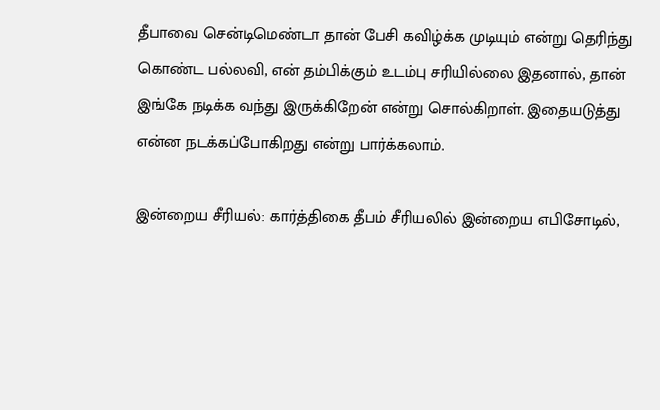தீபாவை சென்டிமெண்டா தான் பேசி கவிழ்க்க முடியும் என்று தெரிந்து கொண்ட பல்லவி, என் தம்பிக்கும் உடம்பு சரியில்லை இதனால், தான் இங்கே நடிக்க வந்து இருக்கிறேன் என்று சொல்கிறாள். இதையடுத்து என்ன நடக்கப்போகிறது என்று பார்க்கலாம்.

இன்றைய சீரியல்: கார்த்திகை தீபம் சீரியலில் இன்றைய எபிசோடில்,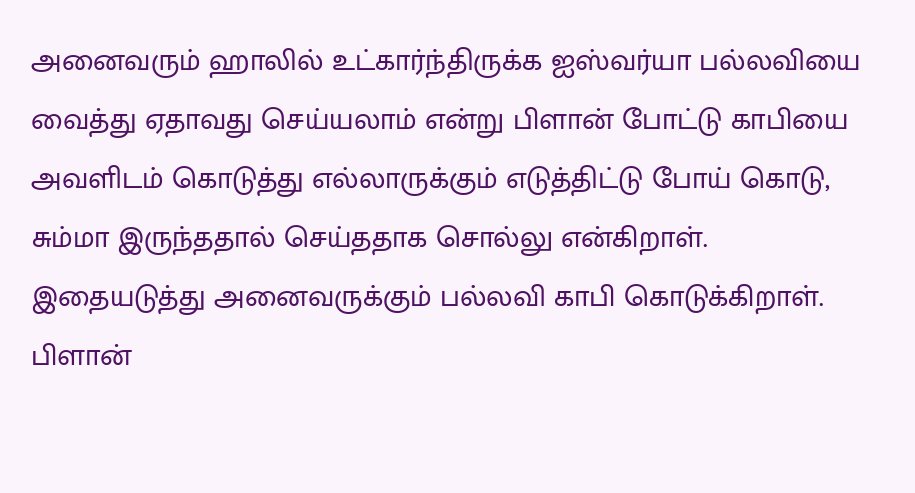அனைவரும் ஹாலில் உட்கார்ந்திருக்க ஐஸ்வர்யா பல்லவியை வைத்து ஏதாவது செய்யலாம் என்று பிளான் போட்டு காபியை அவளிடம் கொடுத்து எல்லாருக்கும் எடுத்திட்டு போய் கொடு, சும்மா இருந்ததால் செய்ததாக சொல்லு என்கிறாள். இதையடுத்து அனைவருக்கும் பல்லவி காபி கொடுக்கிறாள்.
பிளான்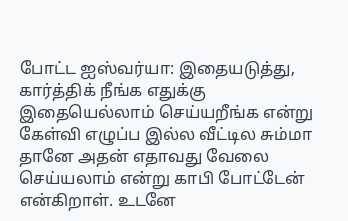போட்ட ஐஸ்வர்யா: இதையடுத்து, கார்த்திக் நீங்க எதுக்கு இதையெல்லாம் செய்யறீங்க என்று கேள்வி எழுப்ப இல்ல வீட்டில சும்மா தானே அதன் எதாவது வேலை செய்யலாம் என்று காபி போட்டேன் என்கிறாள். உடனே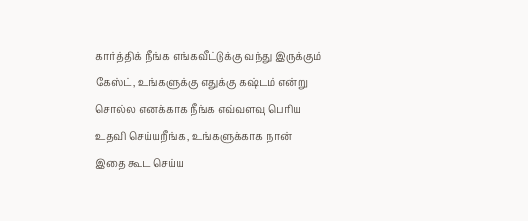கார்த்திக் நீங்க எங்கவீட்டுக்கு வந்து இருக்கும் கேஸ்ட், உங்களுக்கு எதுக்கு கஷ்டம் என்று சொல்ல எனக்காக நீங்க எவ்வளவு பெரிய உதவி செய்யறீங்க, உங்களுக்காக நான் இதை கூட செய்ய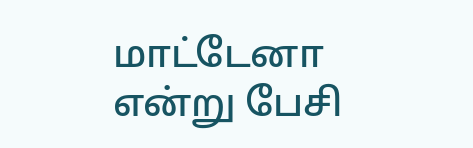மாட்டேனா என்று பேசி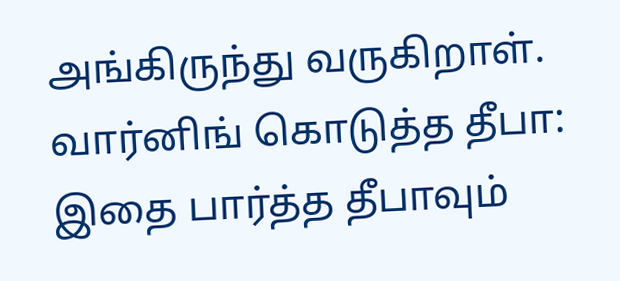அங்கிருந்து வருகிறாள்.
வார்னிங் கொடுத்த தீபா: இதை பார்த்த தீபாவும்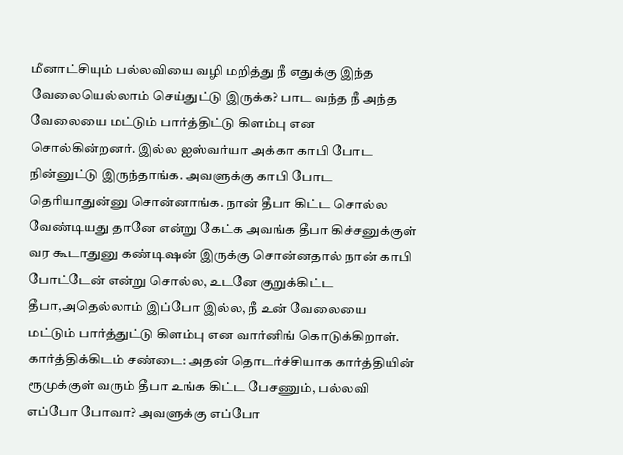மீனாட்சியும் பல்லவியை வழி மறித்து நீ எதுக்கு இந்த வேலையெல்லாம் செய்துட்டு இருக்க? பாட வந்த நீ அந்த வேலையை மட்டும் பார்த்திட்டு கிளம்பு என சொல்கின்றனர். இல்ல ஐஸ்வர்யா அக்கா காபி போட நின்னுட்டு இருந்தாங்க. அவளுக்கு காபி போட தெரியாதுன்னு சொன்னாங்க. நான் தீபா கிட்ட சொல்ல வேண்டியது தானே என்று கேட்க அவங்க தீபா கிச்சனுக்குள் வர கூடாதுனு கண்டிஷன் இருக்கு சொன்னதால் நான் காபி போட்டேன் என்று சொல்ல, உடனே குறுக்கிட்ட தீபா,அதெல்லாம் இப்போ இல்ல, நீ உன் வேலையை மட்டும் பார்த்துட்டு கிளம்பு என வார்னிங் கொடுக்கிறாள்.
கார்த்திக்கிடம் சண்டை: அதன் தொடர்ச்சியாக கார்த்தியின் ரூமுக்குள் வரும் தீபா உங்க கிட்ட பேசணும், பல்லவி எப்போ போவா? அவளுக்கு எப்போ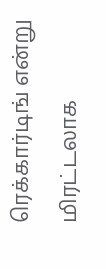ரெக்கார்டிங் என்று மிரட்டலாக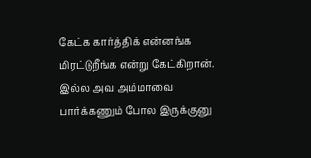கேட்க கார்த்திக் என்னங்க மிரட்டுறீங்க என்று கேட்கிறான். இல்ல அவ அம்மாவை பார்க்கணும் போல இருக்குனு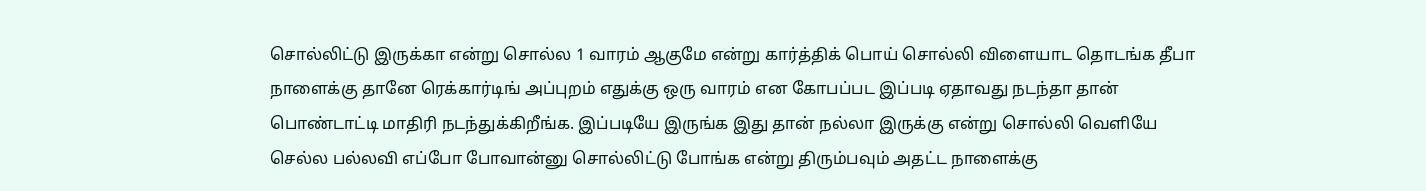சொல்லிட்டு இருக்கா என்று சொல்ல 1 வாரம் ஆகுமே என்று கார்த்திக் பொய் சொல்லி விளையாட தொடங்க தீபா நாளைக்கு தானே ரெக்கார்டிங் அப்புறம் எதுக்கு ஒரு வாரம் என கோபப்பட இப்படி ஏதாவது நடந்தா தான் பொண்டாட்டி மாதிரி நடந்துக்கிறீங்க. இப்படியே இருங்க இது தான் நல்லா இருக்கு என்று சொல்லி வெளியே செல்ல பல்லவி எப்போ போவான்னு சொல்லிட்டு போங்க என்று திரும்பவும் அதட்ட நாளைக்கு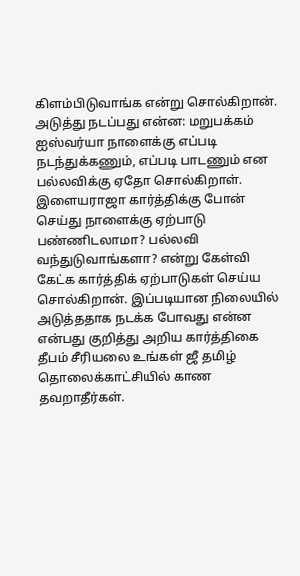கிளம்பிடுவாங்க என்று சொல்கிறான்.
அடுத்து நடப்பது என்ன: மறுபக்கம் ஐஸ்வர்யா நாளைக்கு எப்படி நடந்துக்கணும், எப்படி பாடணும் என பல்லவிக்கு ஏதோ சொல்கிறாள். இளையராஜா கார்த்திக்கு போன் செய்து நாளைக்கு ஏற்பாடு பண்ணிடலாமா? பல்லவி வந்துடுவாங்களா? என்று கேள்வி கேட்க கார்த்திக் ஏற்பாடுகள் செய்ய சொல்கிறான். இப்படியான நிலையில் அடுத்ததாக நடக்க போவது என்ன என்பது குறித்து அறிய கார்த்திகை தீபம் சீரியலை உங்கள் ஜீ தமிழ் தொலைக்காட்சியில் காண தவறாதீர்கள்.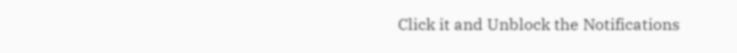Click it and Unblock the Notifications